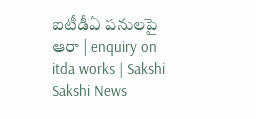ఐటీడీఏ పనులపై ఆరా | enquiry on itda works | Sakshi
Sakshi News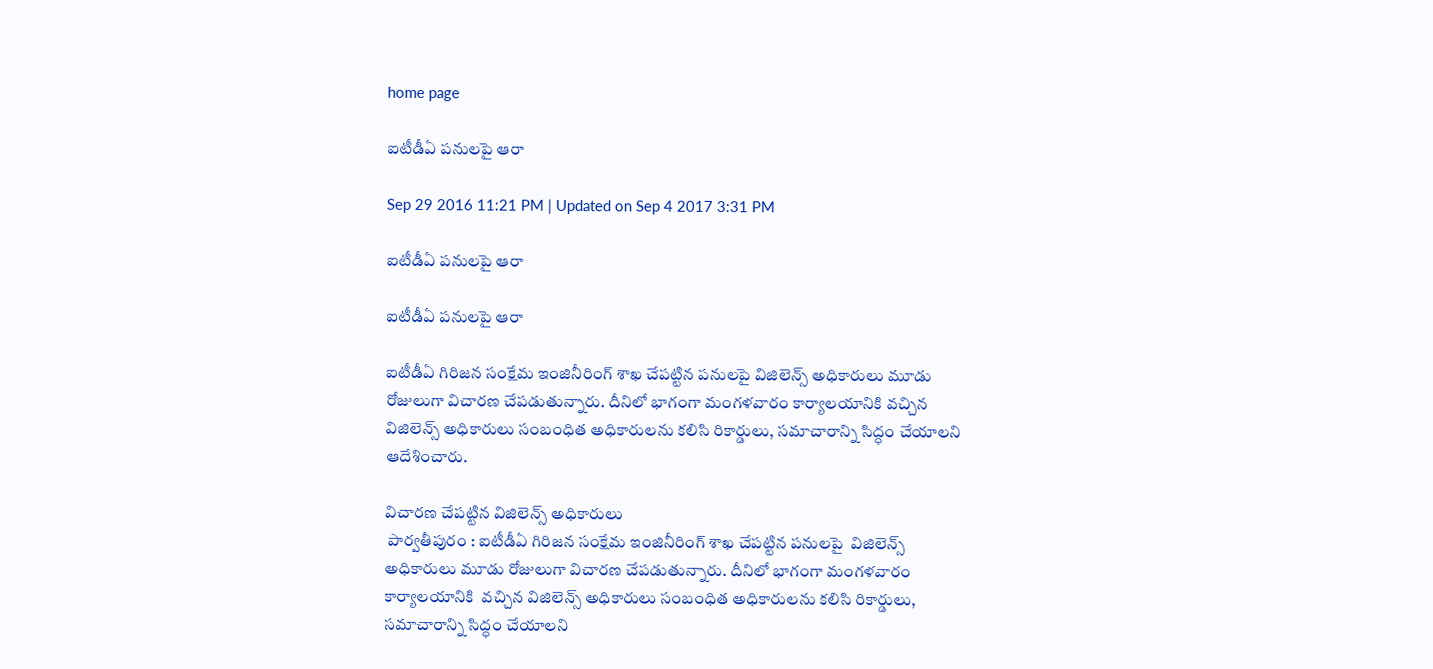home page

ఐటీడీఏ పనులపై ఆరా

Sep 29 2016 11:21 PM | Updated on Sep 4 2017 3:31 PM

ఐటీడీఏ పనులపై ఆరా

ఐటీడీఏ పనులపై ఆరా

ఐటీడీఏ గిరిజన సంక్షేమ ఇంజినీరింగ్‌ శాఖ చేపట్టిన పనులపై విజిలెన్స్‌ అధికారులు మూడు రోజులుగా విచారణ చేపడుతున్నారు. దీనిలో భాగంగా మంగళవారం కార్యాలయానికి వచ్చిన విజిలెన్స్‌ అధికారులు సంబంధిత అధికారులను కలిసి రికార్డులు, సమాచారాన్ని సిద్ధం చేయాలని ఆదేశించారు.

విచారణ చేపట్టిన విజిలెన్స్‌ అధికారులు
 పార్వతీపురం : ఐటీడీఏ గిరిజన సంక్షేమ ఇంజినీరింగ్‌ శాఖ చేపట్టిన పనులపై  విజిలెన్స్‌ అధికారులు మూడు రోజులుగా విచారణ చేపడుతున్నారు. దీనిలో భాగంగా మంగళవారం కార్యాలయానికి  వచ్చిన విజిలెన్స్‌ అధికారులు సంబంధిత అధికారులను కలిసి రికార్డులు, సమాచారాన్ని సిద్ధం చేయాలని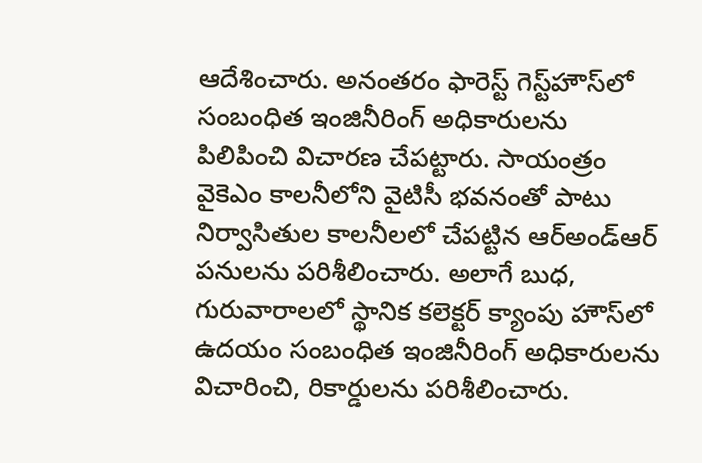ఆదేశించారు. అనంతరం ఫారెస్ట్‌ గెస్ట్‌హౌస్‌లో సంబంధిత ఇంజినీరింగ్‌ అధికారులను పిలిపించి విచారణ చేపట్టారు. సాయంత్రం వైకెఎం కాలనీలోని వైటిసీ భవనంతో పాటు నిర్వాసితుల కాలనీలలో చేపట్టిన ఆర్‌అండ్‌ఆర్‌ పనులను పరిశీలించారు. అలాగే బుధ, గురువారాలలో స్థానిక కలెక్టర్‌ క్యాంపు హౌస్‌లో ఉదయం సంబంధిత ఇంజినీరింగ్‌ అధికారులను విచారించి, రికార్డులను పరిశీలించారు.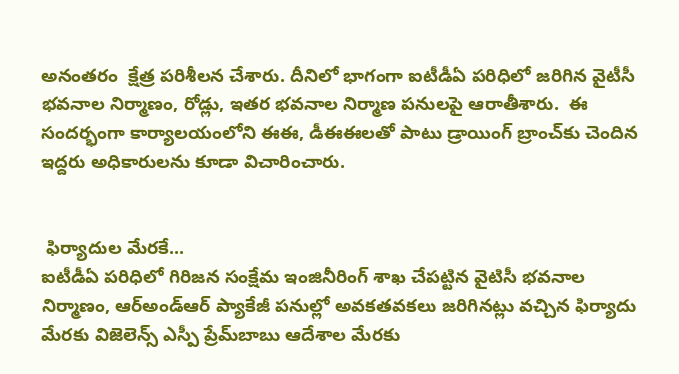అనంతరం  క్షేత్ర పరిశీలన చేశారు. దీనిలో భాగంగా ఐటీడీఏ పరిధిలో జరిగిన వైటీసీ భవనాల నిర్మాణం, రోడ్లు, ఇతర భవనాల నిర్మాణ పనులపై ఆరాతీశారు.  ఈ సందర్భంగా కార్యాలయంలోని ఈఈ, డీఈఈలతో పాటు డ్రాయింగ్‌ బ్రాంచ్‌కు చెందిన ఇద్దరు అధికారులను కూడా విచారించారు.


 ఫిర్యాదుల మేరకే...
ఐటీడీఏ పరిధిలో గిరిజన సంక్షేమ ఇంజినీరింగ్‌ శాఖ చేపట్టిన వైటిసీ భవనాల నిర్మాణం, ఆర్‌అండ్‌ఆర్‌ ప్యాకేజీ పనుల్లో అవకతవకలు జరిగినట్లు వచ్చిన ఫిర్యాదు మేరకు విజెలెన్స్‌ ఎస్పీ ప్రేమ్‌బాబు ఆదేశాల మేరకు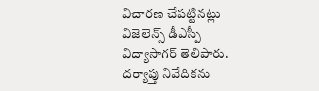విచారణ చేపట్టినట్లు విజెలెన్స్‌ డీఎస్పీ విద్యాసాగర్‌ తెలిపారు. దర్యాప్తు నివేదికను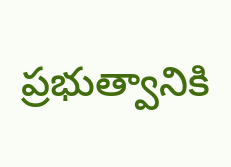ప్రభుత్వానికి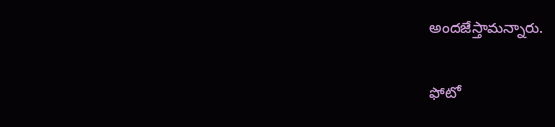అందజేస్తామన్నారు.

ఫోటో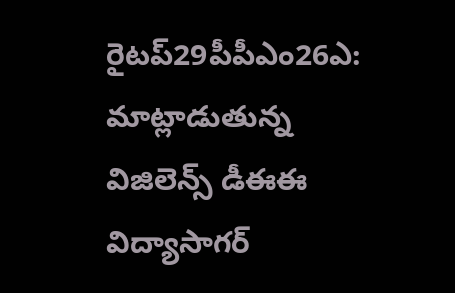రైటప్‌29పీపీఎం26ఎ:  మాట్లాడుతున్న విజిలెన్స్‌ డీఈఈ విద్యాసాగర్‌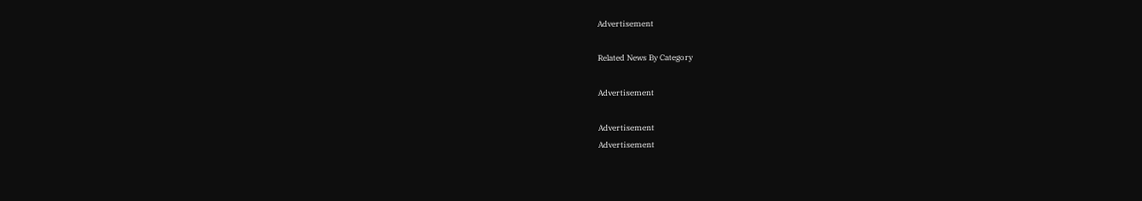Advertisement

Related News By Category

Advertisement

Advertisement
Advertisement